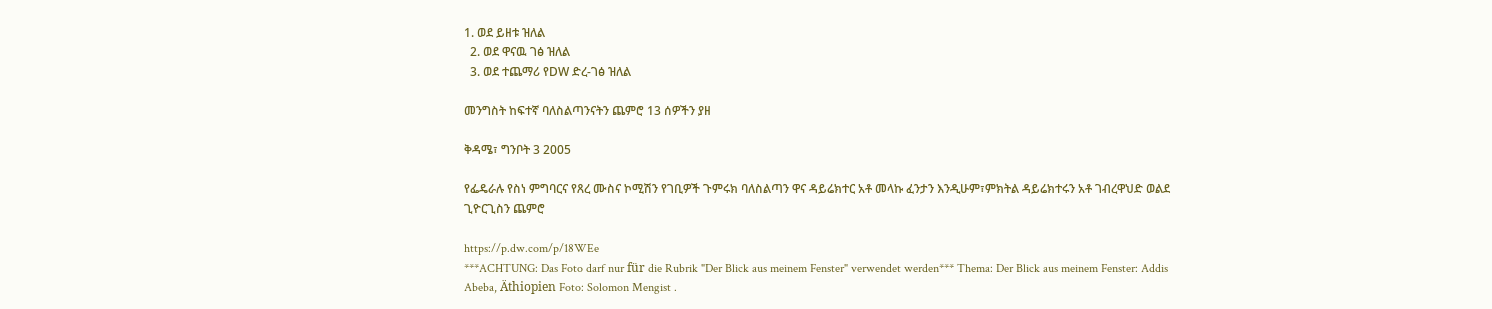1. ወደ ይዘቱ ዝለል
  2. ወደ ዋናዉ ገፅ ዝለል
  3. ወደ ተጨማሪ የDW ድረ-ገፅ ዝለል

መንግስት ከፍተኛ ባለስልጣንናትን ጨምሮ 13 ሰዎችን ያዘ

ቅዳሜ፣ ግንቦት 3 2005

የፌዴራሉ የስነ ምግባርና የጸረ ሙስና ኮሚሽን የገቢዎች ጉምሩክ ባለስልጣን ዋና ዳይሬክተር አቶ መላኩ ፈንታን እንዲሁም፣ምክትል ዳይሬክተሩን አቶ ገብረዋህድ ወልደ ጊዮርጊስን ጨምሮ

https://p.dw.com/p/18WEe
***ACHTUNG: Das Foto darf nur für die Rubrik "Der Blick aus meinem Fenster" verwendet werden*** Thema: Der Blick aus meinem Fenster: Addis Abeba, Äthiopien Foto: Solomon Mengist .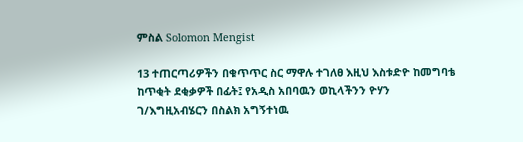ምስል Solomon Mengist

13 ተጠርጣሪዎችን በቁጥጥር ስር ማዋሉ ተገለፀ እዚህ እስቱድዮ ከመግባቴ ከጥቂት ደቂቃዎች በፊት፤ የአዲስ አበባዉን ወኪላችንን ዮሃን ገ/እግዚአብሄርን በስልክ አግኝተነዉ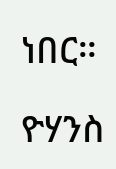ነበር።

ዮሃንስ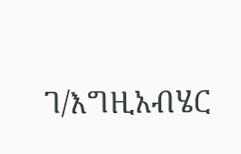ገ/እግዚአብሄር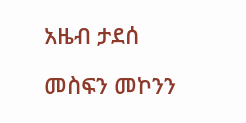አዜብ ታደሰ

መስፍን መኮንን